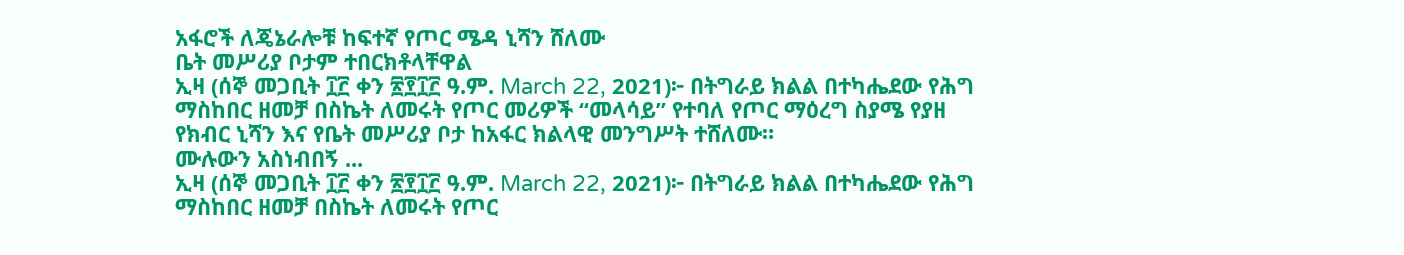አፋሮች ለጄኔራሎቹ ከፍተኛ የጦር ሜዳ ኒሻን ሸለሙ
ቤት መሥሪያ ቦታም ተበርክቶላቸዋል
ኢዛ (ሰኞ መጋቢት ፲፫ ቀን ፳፻፲፫ ዓ.ም. March 22, 2021)፦ በትግራይ ክልል በተካሔደው የሕግ ማስከበር ዘመቻ በስኬት ለመሩት የጦር መሪዎች “መላሳይ” የተባለ የጦር ማዕረግ ስያሜ የያዘ የክብር ኒሻን እና የቤት መሥሪያ ቦታ ከአፋር ክልላዊ መንግሥት ተሸለሙ።
ሙሉውን አስነብበኝ ...
ኢዛ (ሰኞ መጋቢት ፲፫ ቀን ፳፻፲፫ ዓ.ም. March 22, 2021)፦ በትግራይ ክልል በተካሔደው የሕግ ማስከበር ዘመቻ በስኬት ለመሩት የጦር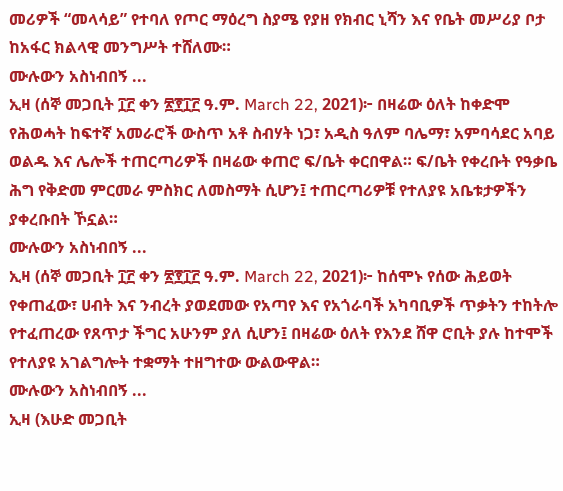መሪዎች “መላሳይ” የተባለ የጦር ማዕረግ ስያሜ የያዘ የክብር ኒሻን እና የቤት መሥሪያ ቦታ ከአፋር ክልላዊ መንግሥት ተሸለሙ።
ሙሉውን አስነብበኝ ...
ኢዛ (ሰኞ መጋቢት ፲፫ ቀን ፳፻፲፫ ዓ.ም. March 22, 2021)፦ በዛሬው ዕለት ከቀድሞ የሕወሓት ከፍተኛ አመራሮች ውስጥ አቶ ስብሃት ነጋ፣ አዲስ ዓለም ባሌማ፣ አምባሳደር አባይ ወልዱ እና ሌሎች ተጠርጣሪዎች በዛሬው ቀጠሮ ፍ/ቤት ቀርበዋል። ፍ/ቤት የቀረቡት የዓቃቤ ሕግ የቅድመ ምርመራ ምስክር ለመስማት ሲሆን፤ ተጠርጣሪዎቹ የተለያዩ አቤቱታዎችን ያቀረቡበት ኾኗል።
ሙሉውን አስነብበኝ ...
ኢዛ (ሰኞ መጋቢት ፲፫ ቀን ፳፻፲፫ ዓ.ም. March 22, 2021)፦ ከሰሞኑ የሰው ሕይወት የቀጠፈው፣ ሀብት እና ንብረት ያወደመው የአጣየ እና የአጎራባች አካባቢዎች ጥቃትን ተከትሎ የተፈጠረው የጸጥታ ችግር አሁንም ያለ ሲሆን፤ በዛሬው ዕለት የእንደ ሸዋ ሮቢት ያሉ ከተሞች የተለያዩ አገልግሎት ተቋማት ተዘግተው ውልውዋል።
ሙሉውን አስነብበኝ ...
ኢዛ (እሁድ መጋቢት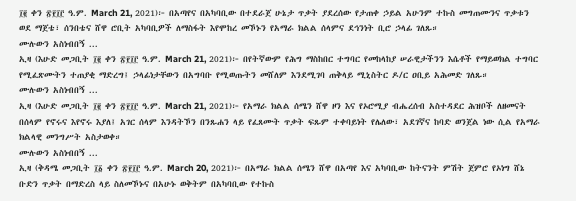፲፪ ቀን ፳፻፲፫ ዓ.ም. March 21, 2021)፦ በአጣየና በአካባቢው በተደራጀ ሁኔታ ጥቃት ያደረሰው የታጠቀ ኃይል አሁንም ተኩስ መግጠሙንና ጥቃቱን ወደ ማጀቴ፣ ሰንበቴና ሸዋ ሮቢት አካባቢዎች ለማስፋት እየሞከረ መኾኑን የአማራ ክልል ሰላምና ደኅንነት ቢሮ ኃላፊ ገለጹ።
ሙሉውን አስነብበኝ ...
ኢዛ (እሁድ መጋቢት ፲፪ ቀን ፳፻፲፫ ዓ.ም. March 21, 2021)፦ በየትኛውም የሕግ ማስከበር ተግባር የመከላከያ ሠራዊታችንን እሴቶች የማይወክል ተግባር የሚፈጽሙትን ተጠያቂ ማድረግ፤ ኃላፊነታቸውን በአግባቡ የሚወጡትን መሸለም እንደሚገባ ጠቅላይ ሚኒስትር ዶ/ር ዐቢይ አሕመድ ገለጹ።
ሙሉውን አስነብበኝ ...
ኢዛ (እሁድ መጋቢት ፲፪ ቀን ፳፻፲፫ ዓ.ም. March 21, 2021)፦ የአማራ ክልል ሰሜን ሸዋ ዞን እና የኦሮሚያ ብሔረሰብ አስተዳደር ሕዝቦች ለዘመናት በሰላም የኖሩና እየኖሩ እያለ፤ አገር ሰላም እንዳትኾን በንጹሐን ላይ የፈጸሙት ጥቃት ፍጹም ተቀባይነት የሌለው፣ አደገኛና ከባድ ወንጀል ነው ሲል የአማራ ክልላዊ መንግሥት አስታወቀ።
ሙሉውን አስነብበኝ ...
ኢዛ (ቅዳሜ መጋቢት ፲፩ ቀን ፳፻፲፫ ዓ.ም. March 20, 2021)፦ በአማራ ክልል ሰሜን ሸዋ በአጣየ እና አካባቢው ከትናንት ምሽት ጀምሮ የኦነግ ሸኔ ቡድን ጥቃት በማድረስ ላይ ስለመኾኑና በአሁኑ ወቅትም በአካባቢው የተኩስ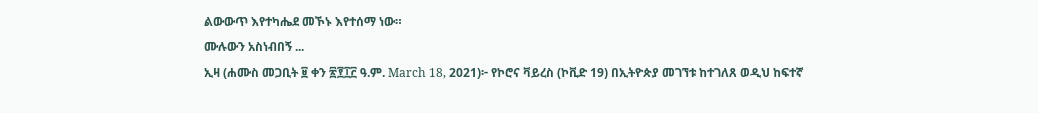ልውውጥ እየተካሔደ መኾኑ እየተሰማ ነው።
ሙሉውን አስነብበኝ ...
ኢዛ (ሐሙስ መጋቢት ፱ ቀን ፳፻፲፫ ዓ.ም. March 18, 2021)፦ የኮሮና ቫይረስ (ኮቪድ 19) በኢትዮጵያ መገኘቱ ከተገለጸ ወዲህ ከፍተኛ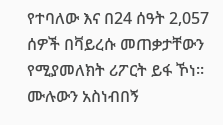የተባለው እና በ24 ሰዓት 2,057 ሰዎች በቫይረሱ መጠቃታቸውን የሚያመለክት ሪፖርት ይፋ ኾነ።
ሙሉውን አስነብበኝ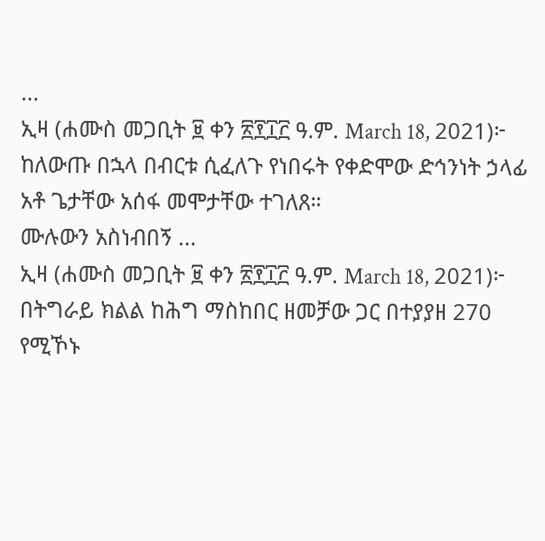...
ኢዛ (ሐሙስ መጋቢት ፱ ቀን ፳፻፲፫ ዓ.ም. March 18, 2021)፦ ከለውጡ በኋላ በብርቱ ሲፈለጉ የነበሩት የቀድሞው ድኅንነት ኃላፊ አቶ ጌታቸው አሰፋ መሞታቸው ተገለጸ።
ሙሉውን አስነብበኝ ...
ኢዛ (ሐሙስ መጋቢት ፱ ቀን ፳፻፲፫ ዓ.ም. March 18, 2021)፦ በትግራይ ክልል ከሕግ ማስከበር ዘመቻው ጋር በተያያዘ 270 የሚኾኑ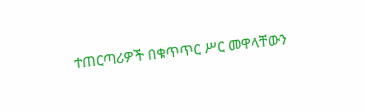ተጠርጣሪዎች በቁጥጥር ሥር መዋላቸውን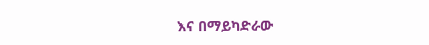እና በማይካድራው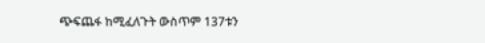ጭፍጨፋ ከሚፈለጉት ውስጥም 137ቱን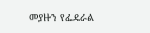መያዙን የፌዴራል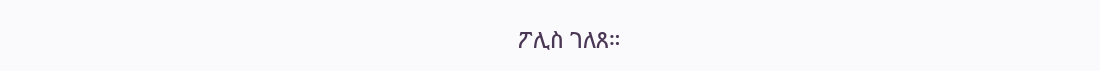ፖሊስ ገለጸ።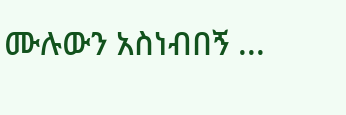ሙሉውን አስነብበኝ ...